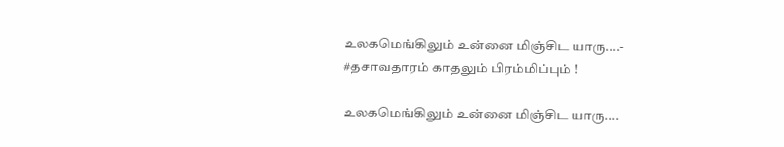உலகமெங்கிலும் உன்னை மிஞ்சிட யாரு....- #தசாவதாரம் காதலும் பிரம்மிப்பும் !

உலகமெங்கிலும் உன்னை மிஞ்சிட யாரு....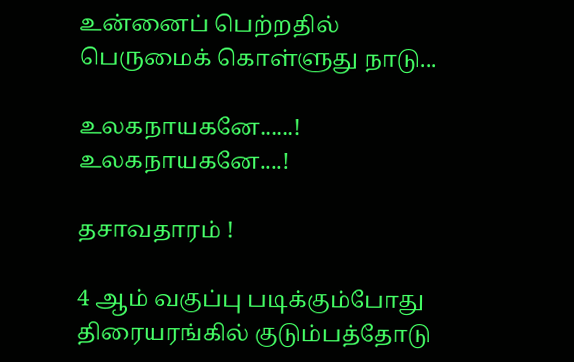உன்னைப் பெற்றதில் பெருமைக் கொள்ளுது நாடு...

உலகநாயகனே......! உலகநாயகனே....!

தசாவதாரம் !

4 ஆம் வகுப்பு படிக்கும்போது திரையரங்கில் குடும்பத்தோடு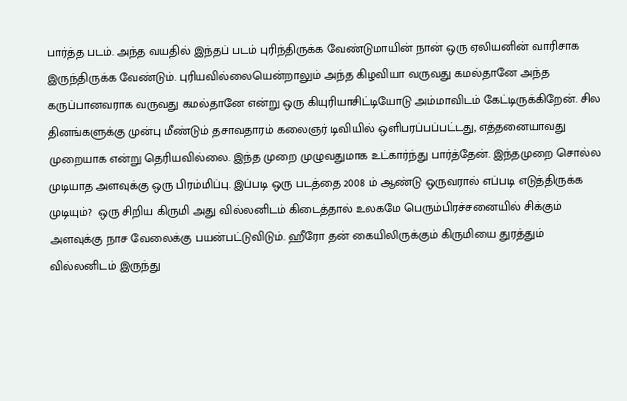பார்த்த படம். அந்த வயதில் இந்தப் படம் புரிந்திருக்க வேண்டுமாயின் நான் ஒரு ஏலியனின் வாரிசாக இருந்திருக்க வேண்டும். புரியவில்லையென்றாலும் அந்த கிழவியா வருவது கமல்தானே அந்த கருப்பானவராக வருவது கமல்தானே என்று ஒரு கியுரியாசிட்டியோடு அம்மாவிடம் கேட்டிருக்கிறேன். சில தினங்களுக்கு முன்பு மீண்டும் தசாவதாரம் கலைஞர் டிவியில் ஒளிபரப்பப்பட்டது, எத்தனையாவது  முறையாக என்று தெரியவில்லை. இந்த முறை முழுவதுமாக உட்கார்ந்து பார்த்தேன். இந்தமுறை சொல்ல முடியாத அளவுக்கு ஒரு பிரம்மிப்பு. இப்படி ஒரு படத்தை 2008 ம் ஆண்டு ஒருவரால் எப்படி எடுத்திருக்க முடியும்?  ஒரு சிறிய கிருமி அது வில்லனிடம் கிடைத்தால் உலகமே பெரும்பிரச்சனையில் சிக்கும் அளவுக்கு நாச வேலைக்கு பயன்பட்டுவிடும். ஹீரோ தன் கையிலிருக்கும் கிருமியை துரத்தும் வில்லனிடம் இருந்து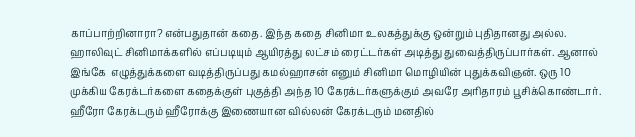காப்பாற்றினாரா? என்பதுதான் கதை. இந்த கதை சினிமா உலகத்துக்கு ஒன்றும் புதிதானது அல்ல. ஹாலிவுட் சினிமாக்களில் எப்படியும் ஆயிரத்து லட்சம் ரைட்டர்கள் அடித்து துவைத்திருப்பார்கள். ஆனால் இங்கே  எழுத்துக்களை வடித்திருப்பது கமல்ஹாசன் எனும் சினிமா மொழியின் புதுக்கவிஞன். ஒரு 10 முக்கிய கேரக்டர்களை கதைக்குள் புகுத்தி அந்த 10 கேரக்டர்களுக்கும் அவரே அரிதாரம் பூசிக்கொண்டார். ஹீரோ கேரக்டரும் ஹீரோக்கு இணையான வில்லன் கேரக்டரும் மனதில்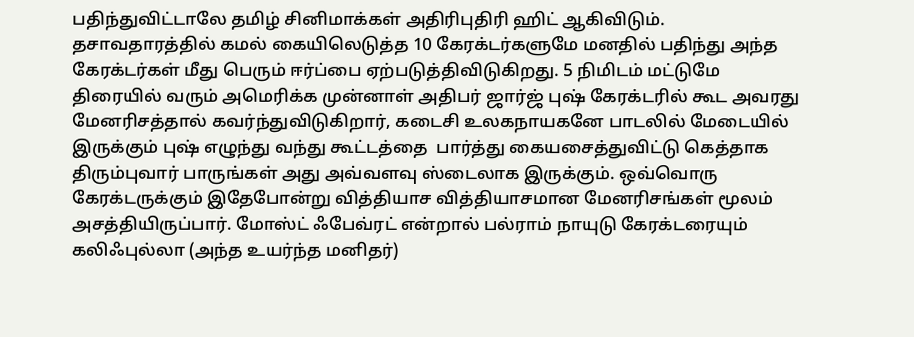பதிந்துவிட்டாலே தமிழ் சினிமாக்கள் அதிரிபுதிரி ஹிட் ஆகிவிடும். தசாவதாரத்தில் கமல் கையிலெடுத்த 10 கேரக்டர்களுமே மனதில் பதிந்து அந்த கேரக்டர்கள் மீது பெரும் ஈர்ப்பை ஏற்படுத்திவிடுகிறது. 5 நிமிடம் மட்டுமே திரையில் வரும் அமெரிக்க முன்னாள் அதிபர் ஜார்ஜ் புஷ் கேரக்டரில் கூட அவரது மேனரிசத்தால் கவர்ந்துவிடுகிறார், கடைசி உலகநாயகனே பாடலில் மேடையில் இருக்கும் புஷ் எழுந்து வந்து கூட்டத்தை  பார்த்து கையசைத்துவிட்டு கெத்தாக திரும்புவார் பாருங்கள் அது அவ்வளவு ஸ்டைலாக இருக்கும். ஒவ்வொரு கேரக்டருக்கும் இதேபோன்று வித்தியாச வித்தியாசமான மேனரிசங்கள் மூலம் அசத்தியிருப்பார். மோஸ்ட் ஃபேவ்ரட் என்றால் பல்ராம் நாயுடு கேரக்டரையும் கலிஃபுல்லா (அந்த உயர்ந்த மனிதர்)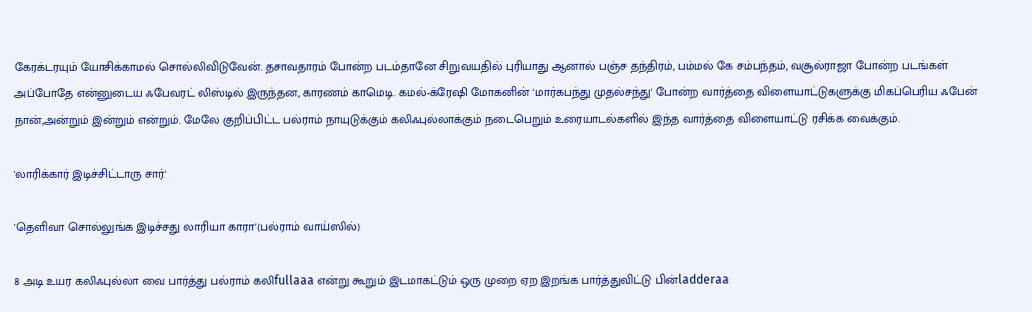கேரக்டரயும் யோசிக்காமல் சொல்லிவிடுவேன். தசாவதாரம் போன்ற படம்தானே சிறுவயதில் புரியாது ஆனால் பஞ்ச தந்திரம், பம்மல் கே சம்பந்தம், வசூல்ராஜா போன்ற படங்கள் அப்போதே என்னுடைய ஃபேவரட் லிஸ்டில் இருந்தன, காரணம் காமெடி. கமல்-க்ரேஷி மோகனின் 'மார்கபந்து முதல்சந்து' போன்ற வார்த்தை விளையாட்டுகளுக்கு மிகப்பெரிய ஃபேன் நான்,அன்றும் இன்றும் என்றும். மேலே குறிப்பிட்ட பல்ராம் நாயுடுக்கும் கலிஃபுல்லாக்கும் நடைபெறும் உரையாடல்களில் இந்த வார்த்தை விளையாட்டு ரசிக்க வைக்கும்.

'லாரிக்கார் இடிச்சிட்டாரு சார்'

'தெளிவா சொல்லுங்க இடிச்சது லாரியா காரா'(பல்ராம் வாய்ஸில்)

8 அடி உயர கலிஃபுல்லா வை பார்த்து பல்ராம் கலிfullaaa என்று கூறும் இடமாகட்டும் ஒரு முறை ஏற இறங்க பார்த்துவிட்டு பின்ladderaa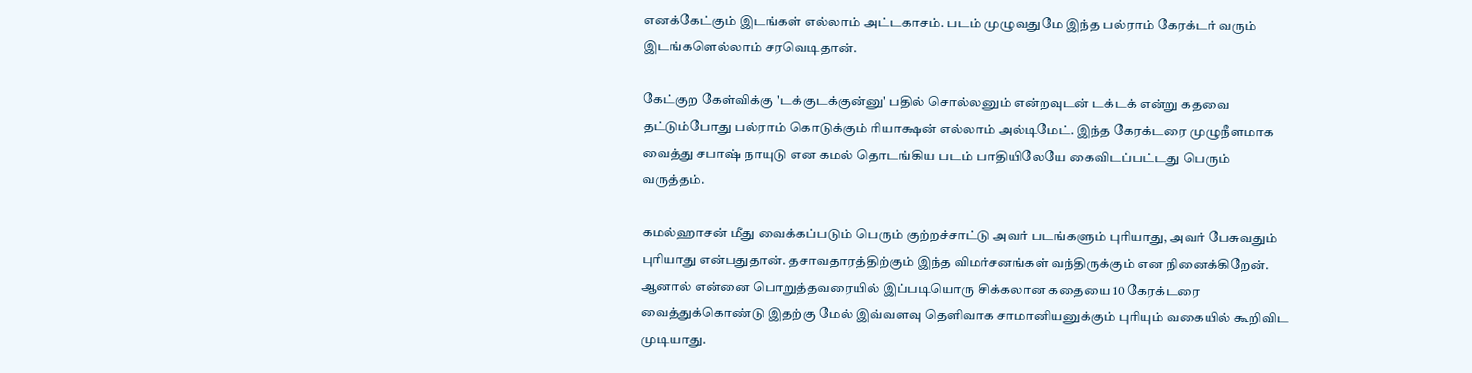எனக்கேட்கும் இடங்கள் எல்லாம் அட்டகாசம். படம் முழுவதுமே இந்த பல்ராம் கேரக்டர் வரும் இடங்களெல்லாம் சரவெடிதான்.

கேட்குற கேள்விக்கு 'டக்குடக்குன்னு' பதில் சொல்லனும் என்றவுடன் டக்டக் என்று கதவை தட்டும்போது பல்ராம் கொடுக்கும் ரியாக்ஷன் எல்லாம் அல்டிமேட். இந்த கேரக்டரை முழுநீளமாக வைத்து சபாஷ் நாயுடு என கமல் தொடங்கிய படம் பாதியிலேயே கைவிடப்பட்டது பெரும் வருத்தம்.

கமல்ஹாசன் மீது வைக்கப்படும் பெரும் குற்றச்சாட்டு அவர் படங்களும் புரியாது, அவர் பேசுவதும் புரியாது என்பதுதான். தசாவதாரத்திற்கும் இந்த விமர்சனங்கள் வந்திருக்கும் என நினைக்கிறேன். ஆனால் என்னை பொறுத்தவரையில் இப்படியொரு சிக்கலான கதையை 10 கேரக்டரை வைத்துக்கொண்டு இதற்கு மேல் இவ்வளவு தெளிவாக சாமானியனுக்கும் புரியும் வகையில் கூறிவிட முடியாது.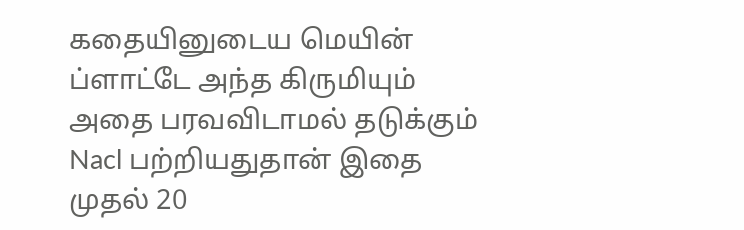கதையினுடைய மெயின் ப்ளாட்டே அந்த கிருமியும் அதை பரவவிடாமல் தடுக்கும் Nacl பற்றியதுதான் இதை முதல் 20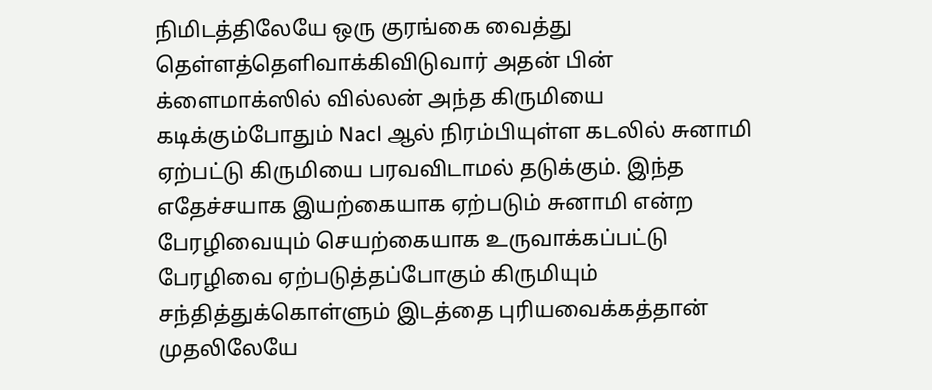நிமிடத்திலேயே ஒரு குரங்கை வைத்து தெள்ளத்தெளிவாக்கிவிடுவார் அதன் பின் க்ளைமாக்ஸில் வில்லன் அந்த கிருமியை கடிக்கும்போதும் Nacl ஆல் நிரம்பியுள்ள கடலில் சுனாமி ஏற்பட்டு கிருமியை பரவவிடாமல் தடுக்கும். இந்த எதேச்சயாக இயற்கையாக ஏற்படும் சுனாமி என்ற பேரழிவையும் செயற்கையாக உருவாக்கப்பட்டு பேரழிவை ஏற்படுத்தப்போகும் கிருமியும் சந்தித்துக்கொள்ளும் இடத்தை புரியவைக்கத்தான் முதலிலேயே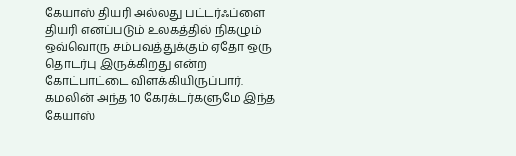கேயாஸ் தியரி அல்லது பட்டர்ஃப்ளை தியரி எனப்படும் உலகத்தில் நிகழும் ஒவ்வொரு சம்பவத்துக்கும் ஏதோ ஒரு தொடர்பு இருக்கிறது என்ற கோட்பாட்டை விளக்கியிருப்பார். கமலின் அந்த 10 கேரக்டர்களுமே இந்த கேயாஸ்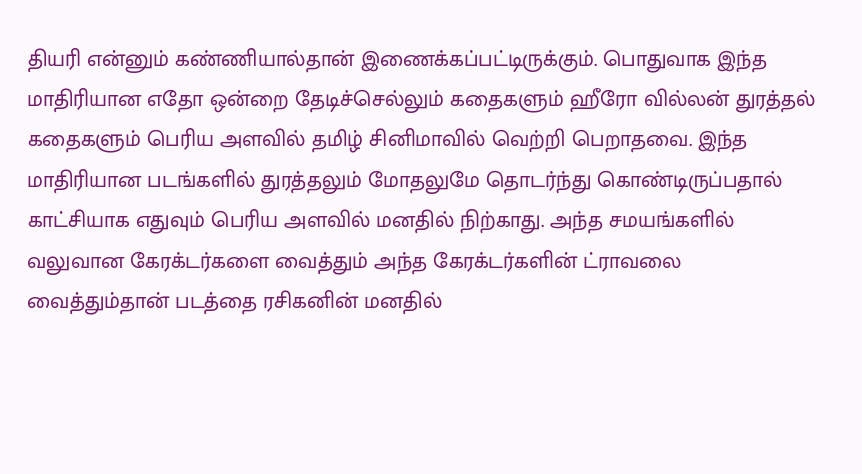தியரி என்னும் கண்ணியால்தான் இணைக்கப்பட்டிருக்கும். பொதுவாக இந்த மாதிரியான எதோ ஒன்றை தேடிச்செல்லும் கதைகளும் ஹீரோ வில்லன் துரத்தல் கதைகளும் பெரிய அளவில் தமிழ் சினிமாவில் வெற்றி பெறாதவை. இந்த மாதிரியான படங்களில் துரத்தலும் மோதலுமே தொடர்ந்து கொண்டிருப்பதால் காட்சியாக எதுவும் பெரிய அளவில் மனதில் நிற்காது. அந்த சமயங்களில் வலுவான கேரக்டர்களை வைத்தும் அந்த கேரக்டர்களின் ட்ராவலை வைத்தும்தான் படத்தை ரசிகனின் மனதில்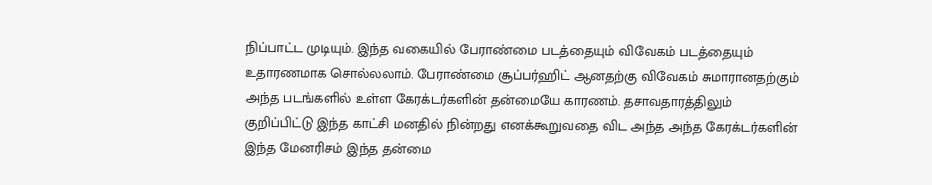நிப்பாட்ட முடியும். இந்த வகையில் பேராண்மை படத்தையும் விவேகம் படத்தையும் உதாரணமாக சொல்லலாம். பேராண்மை சூப்பர்ஹிட் ஆனதற்கு விவேகம் சுமாரானதற்கும் அந்த படங்களில் உள்ள கேரக்டர்களின் தன்மையே காரணம். தசாவதாரத்திலும் குறிப்பிட்டு இந்த காட்சி மனதில் நின்றது எனக்கூறுவதை விட அந்த அந்த கேரக்டர்களின் இந்த மேனரிசம் இந்த தன்மை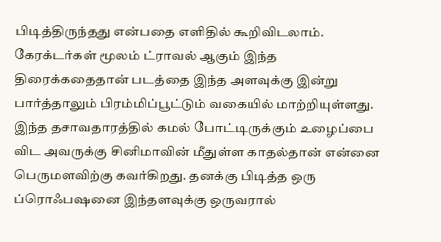பிடித்திருந்தது என்பதை எளிதில் கூறிவிடலாம். கேரக்டர்கள் மூலம் ட்ராவல் ஆகும் இந்த திரைக்கதைதான் படத்தை இந்த அளவுக்கு இன்று பார்த்தாலும் பிரம்மிப்பூட்டும் வகையில் மாற்றியுள்ளது. இந்த தசாவதாரத்தில் கமல் போட்டிருக்கும் உழைப்பை விட அவருக்கு சினிமாவின் மீதுள்ள காதல்தான் என்னை பெருமளவிற்கு கவர்கிறது. தனக்கு பிடித்த ஒரு ப்ரொஃபஷனை இந்தளவுக்கு ஒருவரால்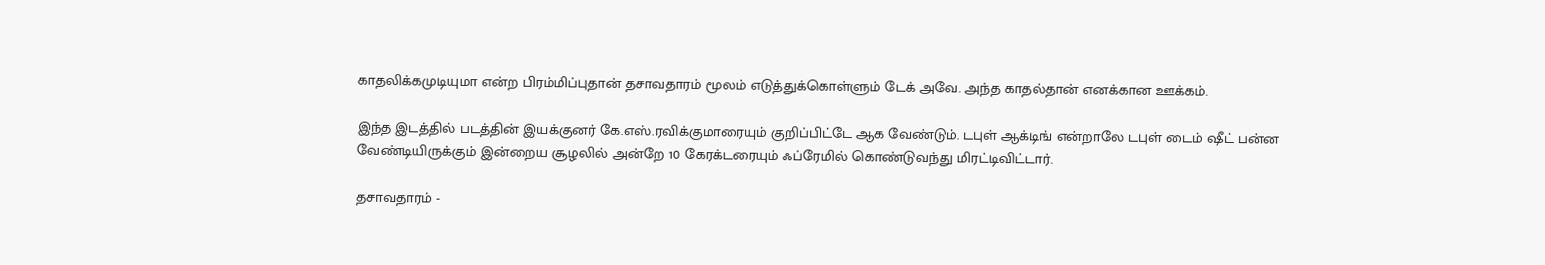காதலிக்கமுடியுமா என்ற பிரம்மிப்புதான் தசாவதாரம் மூலம் எடுத்துக்கொள்ளும் டேக் அவே. அந்த காதல்தான் எனக்கான ஊக்கம்.

இந்த இடத்தில் படத்தின் இயக்குனர் கே.எஸ்.ரவிக்குமாரையும் குறிப்பிட்டே ஆக வேண்டும். டபுள் ஆக்டிங் என்றாலே டபுள் டைம் ஷீட் பன்ன வேண்டியிருக்கும் இன்றைய சூழலில் அன்றே 10 கேரக்டரையும் ஃப்ரேமில் கொண்டுவந்து மிரட்டிவிட்டார்.

தசாவதாரம் -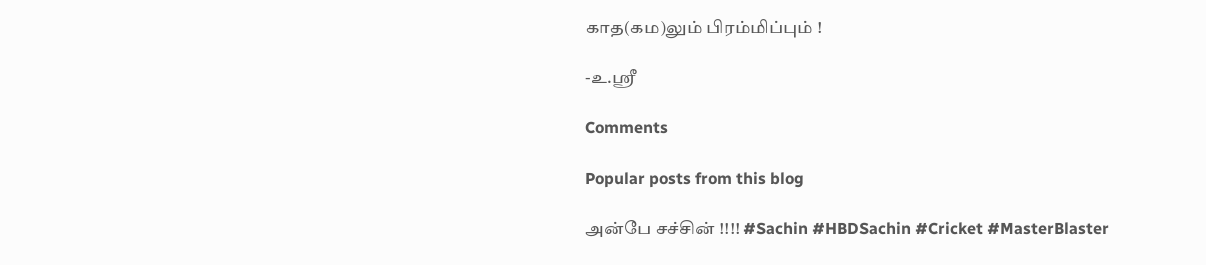காத(கம)லும் பிரம்மிப்பும் !

-உ.ஸ்ரீ

Comments

Popular posts from this blog

அன்பே சச்சின் !!!! #Sachin #HBDSachin #Cricket #MasterBlaster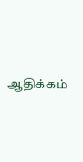ஆதிக்கம்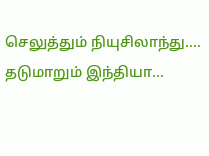செலுத்தும் நியுசிலாந்து.... தடுமாறும் இந்தியா...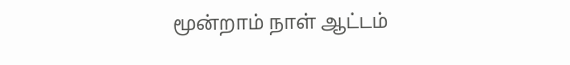மூன்றாம் நாள் ஆட்டம்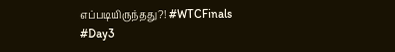எப்படியிருந்தது?! #WTCFinals #Day3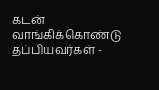கடன் வாங்கிக்கொண்டு தப்பியவர்கள் -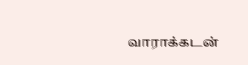வாராக்கடன்